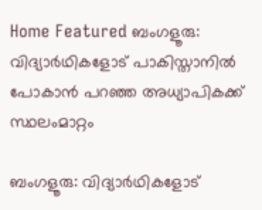Home Featured ബംഗളൂരു: വിദ്യാര്‍ഥികളോട് പാകിസ്താനില്‍ പോകാൻ പറഞ്ഞ അധ്യാപികക്ക് സ്ഥലംമാറ്റം

ബംഗളൂരു: വിദ്യാര്‍ഥികളോട്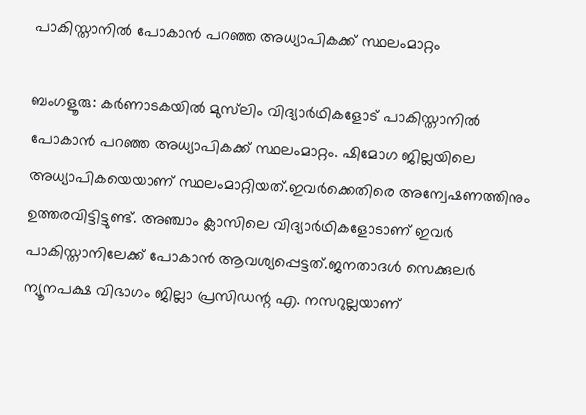പാകിസ്താനില്‍ പോകാൻ പറഞ്ഞ അധ്യാപികക്ക് സ്ഥലംമാറ്റം

ബംഗളൂരു: കര്‍ണാടകയില്‍ മുസ്‍ലിം വിദ്യാര്‍ഥികളോട് പാകിസ്താനില്‍ പോകാൻ പറഞ്ഞ അധ്യാപികക്ക് സ്ഥലംമാറ്റം. ഷിമോഗ ജില്ലയിലെ അധ്യാപികയെയാണ് സ്ഥലംമാറ്റിയത്.ഇവര്‍ക്കെതിരെ അന്വേഷണത്തിനും ഉത്തരവിട്ടിട്ടുണ്ട്. അഞ്ചാം ക്ലാസിലെ വിദ്യാര്‍ഥികളോടാണ് ഇവര്‍ പാകിസ്താനിലേക്ക് പോകാൻ ആവശ്യപ്പെട്ടത്.ജനതാദള്‍ സെക്കുലര്‍ ന്യൂനപക്ഷ വിഭാഗം ജില്ലാ പ്രസിഡന്റ എ. നസറുല്ലയാണ്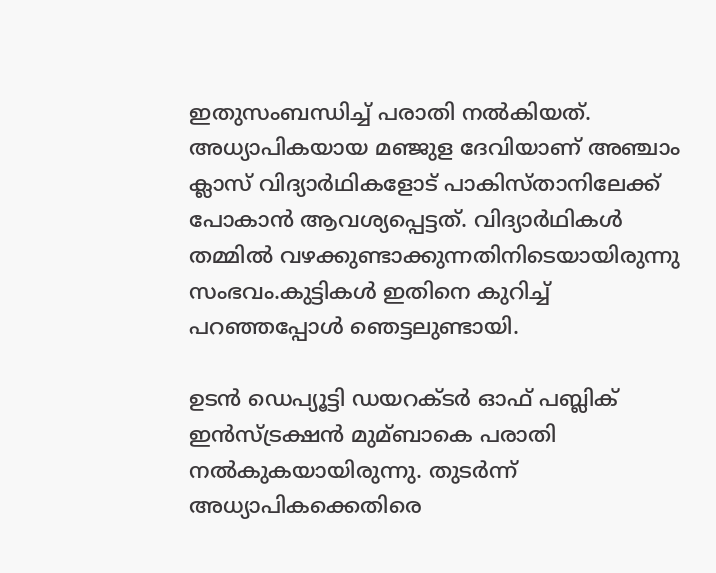ഇതുസംബന്ധിച്ച്‌ പരാതി നല്‍കിയത്. അധ്യാപികയായ മഞ്ജുള ദേവിയാണ് അഞ്ചാം ക്ലാസ് വിദ്യാര്‍ഥികളോട് പാകിസ്താനിലേക്ക് പോകാൻ ആവശ്യപ്പെട്ടത്. വിദ്യാര്‍ഥികള്‍ തമ്മില്‍ വഴക്കുണ്ടാക്കുന്നതിനിടെയായിരുന്നു സംഭവം.കുട്ടികള്‍ ഇതിനെ കുറിച്ച്‌ പറഞ്ഞപ്പോള്‍ ഞെട്ടലുണ്ടായി.

ഉടൻ ഡെപ്യൂട്ടി ഡയറക്ടര്‍ ഓഫ് പബ്ലിക് ഇൻസ്ട്രക്ഷൻ മുമ്ബാകെ പരാതി നല്‍കുകയായിരുന്നു. തുടര്‍ന്ന് അധ്യാപികക്കെതിരെ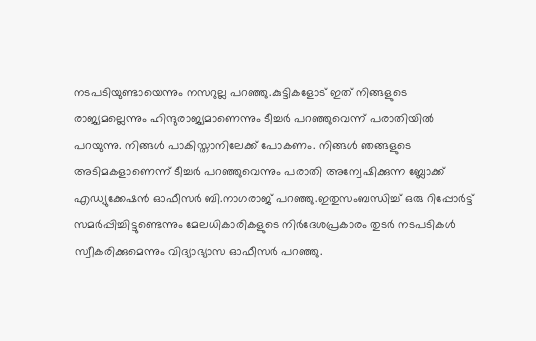നടപടിയുണ്ടായെന്നും നസറുല്ല പറഞ്ഞു.കുട്ടികളോട് ഇത് നിങ്ങളുടെ രാജ്യമല്ലെന്നും ഹിന്ദുരാജ്യമാണെന്നും ടീച്ചര്‍ പറഞ്ഞുവെന്ന് പരാതിയില്‍ പറയുന്നു. നിങ്ങള്‍ പാകിസ്താനിലേക്ക് പോകണം. നിങ്ങള്‍ ഞങ്ങളുടെ അടിമകളാണെന്ന് ടീച്ചര്‍ പറഞ്ഞുവെന്നും പരാതി അന്വേഷിക്കുന്ന ബ്ലോക്ക് എഡ്യുക്കേഷൻ ഓഫീസര്‍ ബി.നാഗരാജ് പറഞ്ഞു.ഇതുസംബന്ധിച്ച്‌ ഒരു റിപ്പോര്‍ട്ട് സമര്‍പ്പിച്ചിട്ടുണ്ടെന്നും മേലധികാരികളുടെ നിര്‍ദേശപ്രകാരം തുടര്‍ നടപടികള്‍ സ്വീകരിക്കുമെന്നും വിദ്യാഭ്യാസ ഓഫീസര്‍ പറഞ്ഞു.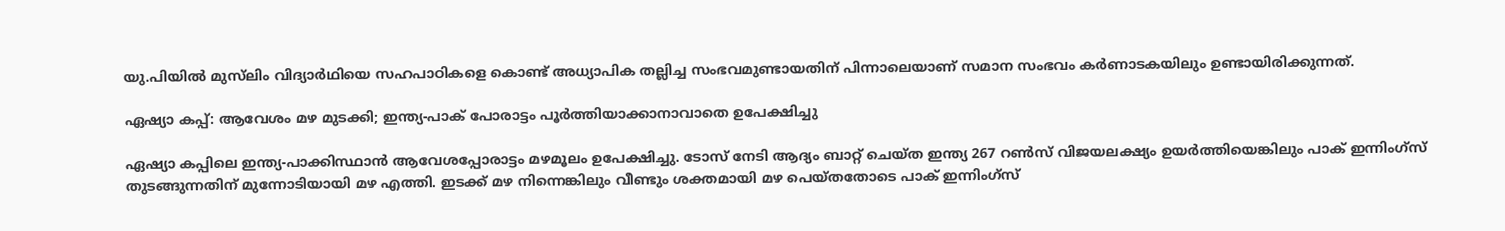യു.പിയില്‍ മുസ്‍ലിം വിദ്യാര്‍ഥിയെ സഹപാഠികളെ കൊണ്ട് അധ്യാപിക തല്ലിച്ച സംഭവമുണ്ടായതിന് പിന്നാലെയാണ് സമാന സംഭവം കര്‍ണാടകയിലും ഉണ്ടായിരിക്കുന്നത്.

ഏഷ്യാ കപ്പ്: ആവേശം മഴ മുടക്കി; ഇന്ത്യ-പാക് പോരാട്ടം പൂര്‍ത്തിയാക്കാനാവാതെ ഉപേക്ഷിച്ചു‌

ഏഷ്യാ കപ്പിലെ ഇന്ത്യ-പാക്കിസ്ഥാന്‍ ആവേശപ്പോരാട്ടം മഴമൂലം ഉപേക്ഷിച്ചു. ടോസ് നേടി ആദ്യം ബാറ്റ് ചെയ്ത ഇന്ത്യ 267 റണ്‍സ് വിജയലക്ഷ്യം ഉയര്‍ത്തിയെങ്കിലും പാക് ഇന്നിംഗ്സ് തുടങ്ങുന്നതിന് മുന്നോടിയായി മഴ എത്തി. ഇടക്ക് മഴ നിന്നെങ്കിലും വീണ്ടും ശക്തമായി മഴ പെയ്തതോടെ പാക് ഇന്നിംഗ്സ്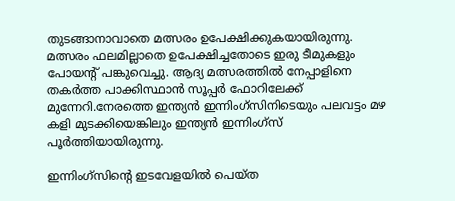തുടങ്ങാനാവാതെ മത്സരം ഉപേക്ഷിക്കുകയായിരുന്നു. മത്സരം ഫലമില്ലാതെ ഉപേക്ഷിച്ചതോടെ ഇരു ടീമുകളും പോയന്‍റ് പങ്കുവെച്ചു. ആദ്യ മത്സരത്തില്‍ നേപ്പാളിനെ തകര്‍ത്ത പാക്കിസ്ഥാന്‍ സൂപ്പര്‍ ഫോറിലേക്ക് മുന്നേറി.നേരത്തെ ഇന്ത്യന്‍ ഇന്നിംഗ്സിനിടെയും പലവട്ടം മഴ കളി മുടക്കിയെങ്കിലും ഇന്ത്യന്‍ ഇന്നിംഗ്സ് പൂര്‍ത്തിയായിരുന്നു.

ഇന്നിംഗ്സിന്‍റെ ഇടവേളയില്‍ പെയ്ത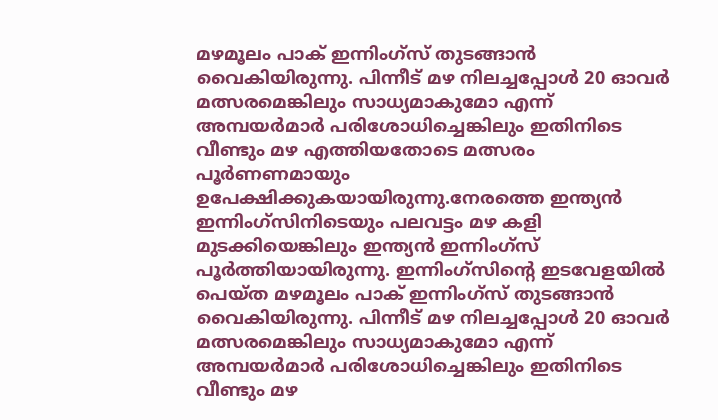മഴമൂലം പാക് ഇന്നിംഗ്സ് തുടങ്ങാന്‍ വൈകിയിരുന്നു. പിന്നീട് മഴ നിലച്ചപ്പോള്‍ 20 ഓവര്‍ മത്സരമെങ്കിലും സാധ്യമാകുമോ എന്ന് അമ്പയര്‍മാര്‍ പരിശോധിച്ചെങ്കിലും ഇതിനിടെ വീണ്ടും മഴ എത്തിയതോടെ മത്സരം പൂര്‍ണണമായും ഉപേക്ഷിക്കുകയായിരുന്നു.നേരത്തെ ഇന്ത്യന്‍ ഇന്നിംഗ്സിനിടെയും പലവട്ടം മഴ കളി മുടക്കിയെങ്കിലും ഇന്ത്യന്‍ ഇന്നിംഗ്സ് പൂര്‍ത്തിയായിരുന്നു. ഇന്നിംഗ്സിന്‍റെ ഇടവേളയില്‍ പെയ്ത മഴമൂലം പാക് ഇന്നിംഗ്സ് തുടങ്ങാന്‍ വൈകിയിരുന്നു. പിന്നീട് മഴ നിലച്ചപ്പോള്‍ 20 ഓവര്‍ മത്സരമെങ്കിലും സാധ്യമാകുമോ എന്ന് അമ്പയര്‍മാര്‍ പരിശോധിച്ചെങ്കിലും ഇതിനിടെ വീണ്ടും മഴ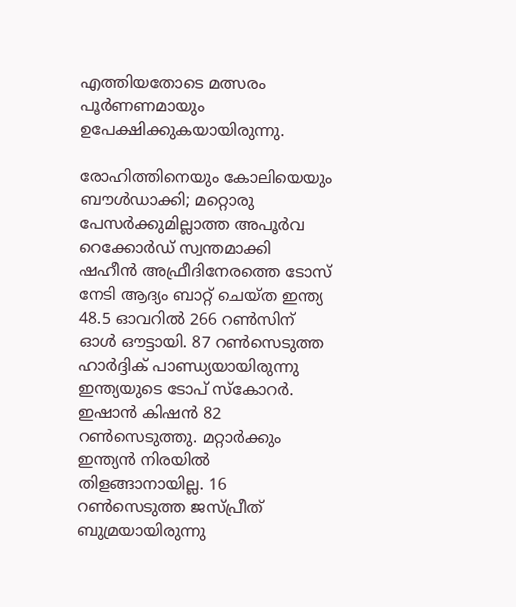എത്തിയതോടെ മത്സരം പൂര്‍ണണമായും ഉപേക്ഷിക്കുകയായിരുന്നു.

രോഹിത്തിനെയും കോലിയെയും ബൗള്‍ഡാക്കി; മറ്റൊരു പേസര്‍ക്കുമില്ലാത്ത അപൂര്‍വ റെക്കോർഡ് സ്വന്തമാക്കി ഷഹീന്‍ അഫ്രീദിനേരത്തെ ടോസ് നേടി ആദ്യം ബാറ്റ് ചെയ്ത ഇന്ത്യ 48.5 ഓവറില്‍ 266 റണ്‍സിന് ഓള്‍ ഔട്ടായി. 87 റണ്‍സെടുത്ത ഹാര്‍ദ്ദിക് പാണ്ഡ്യയായിരുന്നു ഇന്ത്യയുടെ ടോപ് സ്കോറര്‍. ഇഷാന്‍ കിഷന്‍ 82 റണ്‍സെടുത്തു. മറ്റാര്‍ക്കും ഇന്ത്യന്‍ നിരയില്‍ തിളങ്ങാനായില്ല. 16 റണ്‍സെടുത്ത ജസ്പ്രീത് ബുമ്രയായിരുന്നു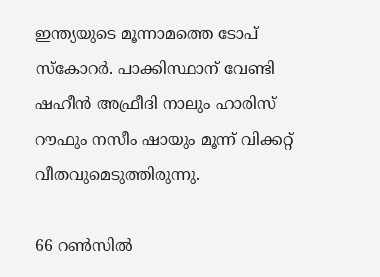ഇന്ത്യയുടെ മൂന്നാമത്തെ ടോപ് സ്കോറര്‍. പാക്കിസ്ഥാന് വേണ്ടി ഷഹീന്‍ അഫ്രീദി നാലും ഹാരിസ് റൗഫും നസീം ഷായും മൂന്ന് വിക്കറ്റ് വീതവുമെടുത്തിരുന്നു.

66 റണ്‍സില്‍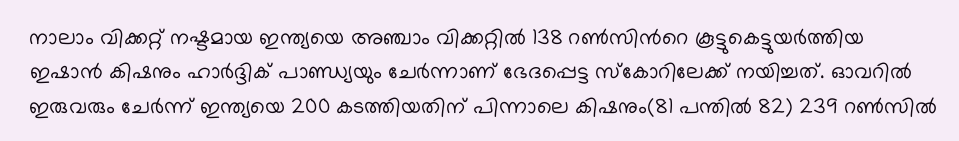നാലാം വിക്കറ്റ് നഷ്ടമായ ഇന്ത്യയെ അഞ്ചാം വിക്കറ്റില്‍ 138 റണ്‍സിന്‍റെ കൂട്ടുകെട്ടുയര്‍ത്തിയ ഇഷാന്‍ കിഷനും ഹാര്‍ദ്ദിക് പാണ്ഡ്യയും ചേര്‍ന്നാണ് ഭേദപ്പെട്ട സ്കോറിലേക്ക് നയിച്ചത്. ഓവറില്‍ ഇരുവരും ചേര്‍ന്ന് ഇന്ത്യയെ 200 കടത്തിയതിന് പിന്നാലെ കിഷനും(81 പന്തില്‍ 82) 239 റണ്‍സില്‍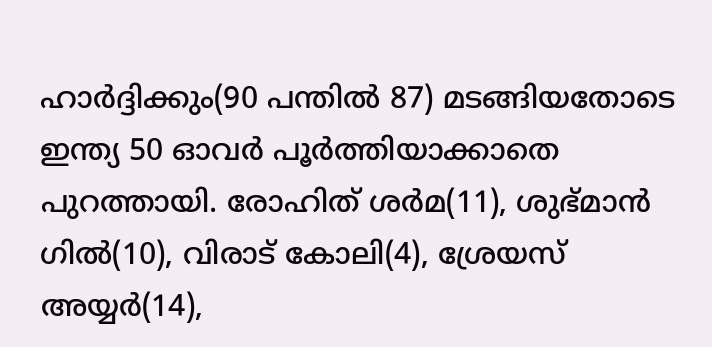ഹാര്‍ദ്ദിക്കും(90 പന്തില്‍ 87) മടങ്ങിയതോടെ ഇന്ത്യ 50 ഓവര്‍ പൂര്‍ത്തിയാക്കാതെ പുറത്തായി. രോഹിത് ശര്‍മ(11), ശുഭ്മാന്‍ ഗില്‍(10), വിരാട് കോലി(4), ശ്രേയസ് അയ്യര്‍(14),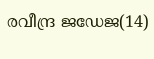രവീന്ദ്ര ജഡേജ(14)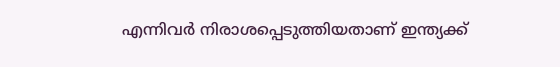എന്നിവര്‍ നിരാശപ്പെടുത്തിയതാണ് ഇന്ത്യക്ക്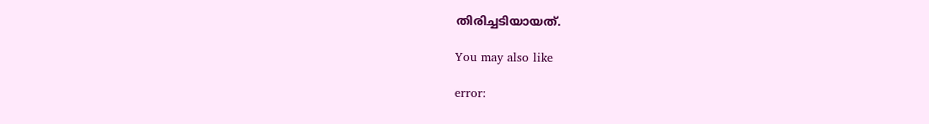തിരിച്ചടിയായത്.

You may also like

error: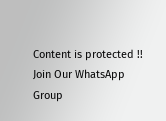Content is protected !!
Join Our WhatsApp Group